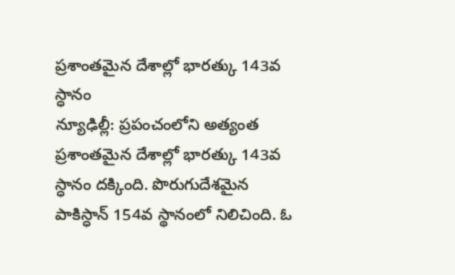ప్రశాంతమైన దేశాల్లో భారత్కు 143వ స్ధానం
న్యూఢిల్లీ: ప్రపంచంలోని అత్యంత ప్రశాంతమైన దేశాల్లో భారత్కు 143వ స్ధానం దక్కింది. పొరుగుదేశమైన పాకిస్ధాన్ 154వ స్థానంలో నిలిచింది. ఓ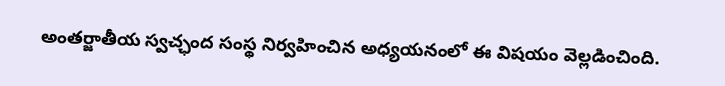అంతర్జాతీయ స్వచ్ఛంద సంస్థ నిర్వహించిన అధ్యయనంలో ఈ విషయం వెల్లడించింది.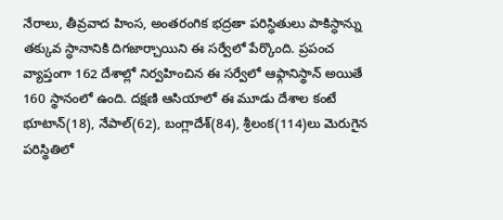నేరాలు, తీవ్రవాద హింస, అంతరంగిక భద్రతా పరిస్ధితులు పాకిస్ధాన్ను తక్కువ స్ధానానికి దిగజార్చాయిని ఈ సర్వేలో పేర్కొంది. ప్రపంచ వ్యాప్తంగా 162 దేశాల్లో నిర్వహించిన ఈ సర్వేలో ఆఫ్గానిస్థాన్ అయితే 160 స్థానంలో ఉంది. దక్షణి ఆసియాలో ఈ మూడు దేశాల కంటే భూటాన్(18), నేపాల్(62), బంగ్లాదేశ్(84), శ్రీలంక(114)లు మెరుగైన పరిస్థితిలో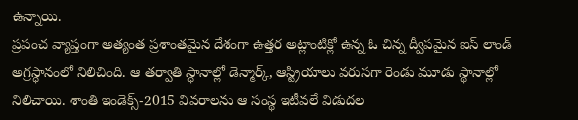ఉన్నాయి.
ప్రపంచ వ్యాప్తంగా అత్యంత ప్రశాంతమైన దేశంగా ఉత్తర అట్లాంటిక్లో ఉన్న ఓ చిన్న ద్వీపమైన ఐస్ లాండ్ అగ్రస్ధానంలో నిలిచింది. ఆ తర్వాతి స్ధానాల్లో డెన్మార్క్, ఆస్ట్రియాలు వరుసగా రెండు మూడు స్థానాల్లో నిలిచాయి. శాంతి ఇండెక్స్-2015 వివరాలను ఆ సంస్థ ఇటీవలే విడుదల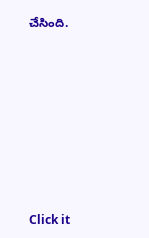చేసింది.












Click it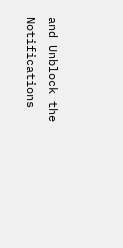and Unblock the Notifications